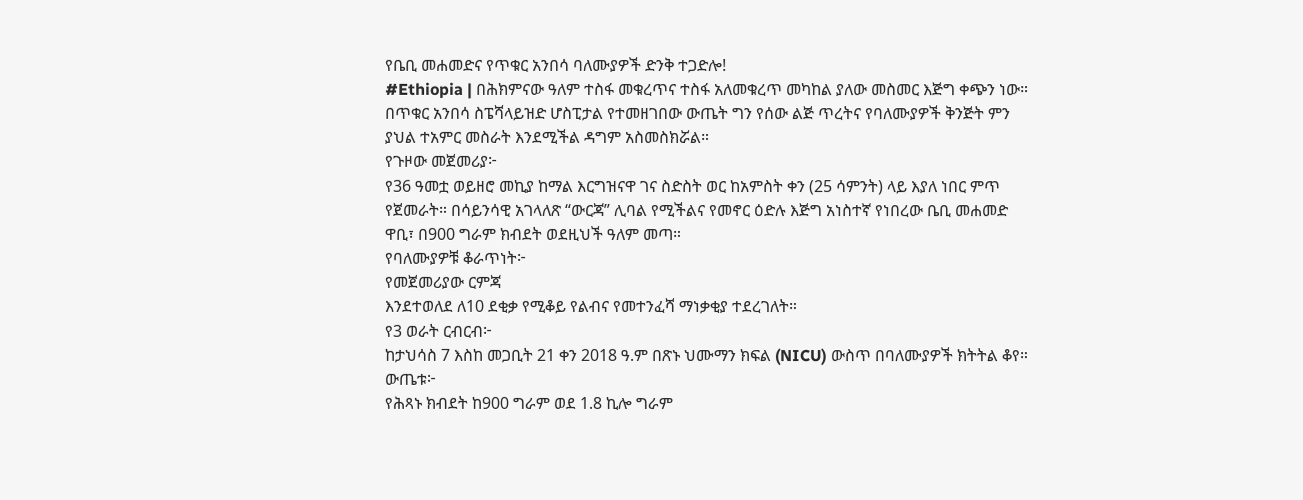የቤቢ መሐመድና የጥቁር አንበሳ ባለሙያዎች ድንቅ ተጋድሎ!
#Ethiopia | በሕክምናው ዓለም ተስፋ መቁረጥና ተስፋ አለመቁረጥ መካከል ያለው መስመር እጅግ ቀጭን ነው።
በጥቁር አንበሳ ስፔሻላይዝድ ሆስፒታል የተመዘገበው ውጤት ግን የሰው ልጅ ጥረትና የባለሙያዎች ቅንጅት ምን ያህል ተአምር መስራት እንደሚችል ዳግም አስመስክሯል።
የጉዞው መጀመሪያ፦
የ36 ዓመቷ ወይዘሮ መኪያ ከማል እርግዝናዋ ገና ስድስት ወር ከአምስት ቀን (25 ሳምንት) ላይ እያለ ነበር ምጥ የጀመራት። በሳይንሳዊ አገላለጽ “ውርጃ” ሊባል የሚችልና የመኖር ዕድሉ እጅግ አነስተኛ የነበረው ቤቢ መሐመድ ዋቢ፣ በ900 ግራም ክብደት ወደዚህች ዓለም መጣ።
የባለሙያዎቹ ቆራጥነት፦
የመጀመሪያው ርምጃ
እንደተወለደ ለ10 ደቂቃ የሚቆይ የልብና የመተንፈሻ ማነቃቂያ ተደረገለት።
የ3 ወራት ርብርብ፦
ከታህሳስ 7 እስከ መጋቢት 21 ቀን 2018 ዓ.ም በጽኑ ህሙማን ክፍል (NICU) ውስጥ በባለሙያዎች ክትትል ቆየ።
ውጤቱ፦
የሕጻኑ ክብደት ከ900 ግራም ወደ 1.8 ኪሎ ግራም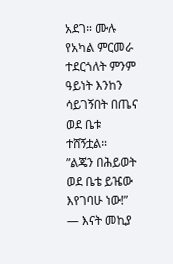አደገ። ሙሉ የአካል ምርመራ ተደርጎለት ምንም ዓይነት እንከን ሳይገኝበት በጤና ወደ ቤቱ ተሸኝቷል።
”ልጄን በሕይወት ወደ ቤቴ ይዤው እየገባሁ ነው!” — እናት መኪያ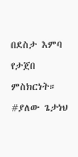በደስታ እምባ የታጀበ ምስክርነት።
#ያለው ጌታነህ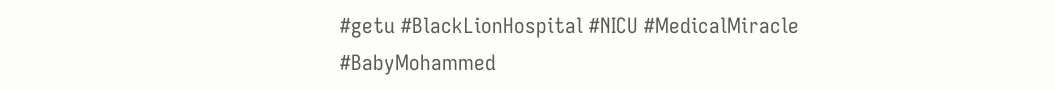#getu #BlackLionHospital #NICU #MedicalMiracle #BabyMohammed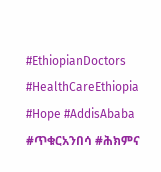#EthiopianDoctors #HealthCareEthiopia #Hope #AddisAbaba #ጥቁርአንበሳ #ሕክምና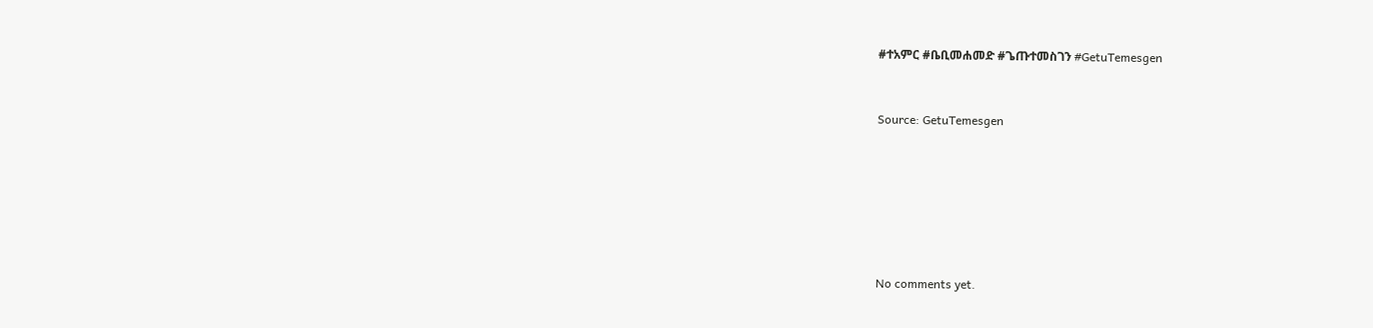#ተአምር #ቤቢመሐመድ #ጌጡተመስገን #GetuTemesgen



Source: GetuTemesgen









No comments yet.